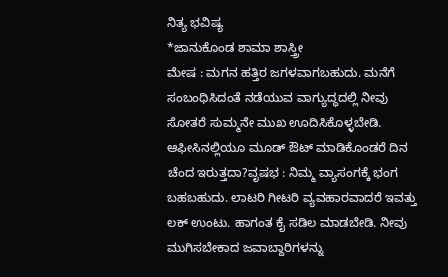ನಿತ್ಯ ಭವಿಷ್ಯ
*ಜಾನುಕೊಂಡ ಶಾಮಾ ಶಾಸ್ತ್ರೀ
ಮೇಷ : ಮಗನ ಹತ್ತಿರ ಜಗಳವಾಗಬಹುದು. ಮನೆಗೆ ಸಂಬಂಧಿಸಿದಂತೆ ನಡೆಯುವ ವಾಗ್ಯುದ್ಧದಲ್ಲಿ ನೀವು ಸೋತರೆ ಸುಮ್ಮನೇ ಮುಖ ಊದಿಸಿಕೊಳ್ಳಬೇಡಿ. ಆಫೀಸಿನಲ್ಲಿಯೂ ಮೂಡ್ ಔಟ್ ಮಾಡಿಕೊಂಡರೆ ದಿನ ಚೆಂದ ಇರುತ್ತದಾ?ವೃಷಭ : ನಿಮ್ಮ ವ್ಯಾಸಂಗಕ್ಕೆ ಭಂಗ ಬಹಬಹುದು. ಲಾಟರಿ ಗೀಟರಿ ವ್ಯವಹಾರವಾದರೆ ಇವತ್ತು ಲಕ್ ಉಂಟು. ಹಾಗಂತ ಕೈ ಸಡಿಲ ಮಾಡಬೇಡಿ. ನೀವು ಮುಗಿಸಬೇಕಾದ ಜವಾಬ್ದಾರಿಗಳನ್ನು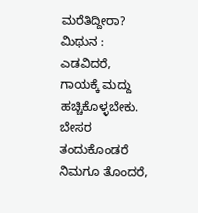ಮರೆತಿದ್ದೀರಾ?
ಮಿಥುನ : ಎಡವಿದರೆ, ಗಾಯಕ್ಕೆ ಮದ್ದು ಹಚ್ಚಿಕೊಳ್ಳಬೇಕು. ಬೇಸರ ತಂದುಕೊಂಡರೆ ನಿಮಗೂ ತೊಂದರೆ,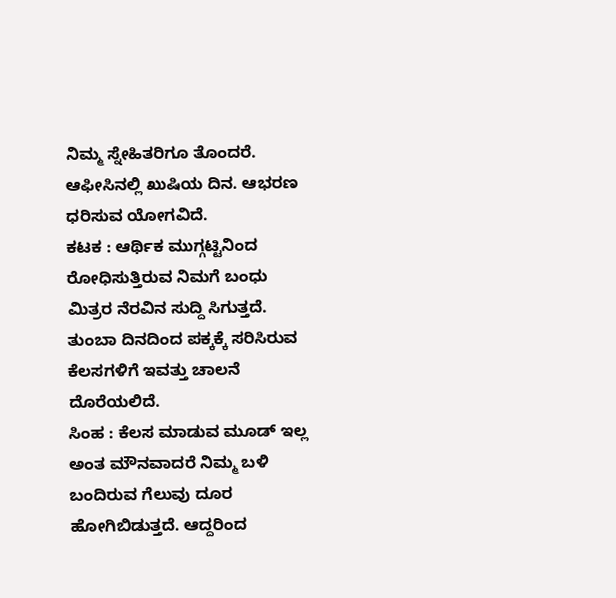ನಿಮ್ಮ ಸ್ನೇಹಿತರಿಗೂ ತೊಂದರೆ. ಆಫೀಸಿನಲ್ಲಿ ಖುಷಿಯ ದಿನ. ಆಭರಣ ಧರಿಸುವ ಯೋಗವಿದೆ.
ಕಟಕ : ಆರ್ಥಿಕ ಮುಗ್ಗಟ್ಟಿನಿಂದ ರೋಧಿಸುತ್ತಿರುವ ನಿಮಗೆ ಬಂಧು ಮಿತ್ರರ ನೆರವಿನ ಸುದ್ದಿ ಸಿಗುತ್ತದೆ. ತುಂಬಾ ದಿನದಿಂದ ಪಕ್ಕಕ್ಕೆ ಸರಿಸಿರುವ ಕೆಲಸಗಳಿಗೆ ಇವತ್ತು ಚಾಲನೆ ದೊರೆಯಲಿದೆ.
ಸಿಂಹ : ಕೆಲಸ ಮಾಡುವ ಮೂಡ್ ಇಲ್ಲ ಅಂತ ಮೌನವಾದರೆ ನಿಮ್ಮ ಬಳಿ ಬಂದಿರುವ ಗೆಲುವು ದೂರ ಹೋಗಿಬಿಡುತ್ತದೆ. ಆದ್ದರಿಂದ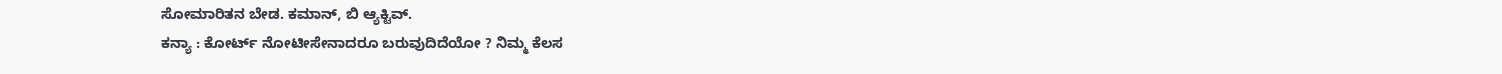ಸೋಮಾರಿತನ ಬೇಡ. ಕಮಾನ್, ಬಿ ಆ್ಯಕ್ಟಿವ್.
ಕನ್ಯಾ : ಕೋರ್ಟ್ ನೋಟೀಸೇನಾದರೂ ಬರುವುದಿದೆಯೋ ? ನಿಮ್ಮ ಕೆಲಸ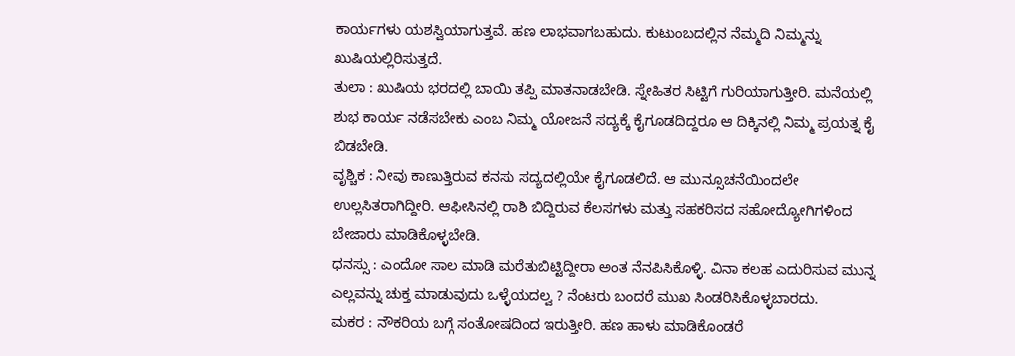ಕಾರ್ಯಗಳು ಯಶಸ್ವಿಯಾಗುತ್ತವೆ. ಹಣ ಲಾಭವಾಗಬಹುದು. ಕುಟುಂಬದಲ್ಲಿನ ನೆಮ್ಮದಿ ನಿಮ್ಮನ್ನು ಖುಷಿಯಲ್ಲಿರಿಸುತ್ತದೆ.
ತುಲಾ : ಖುಷಿಯ ಭರದಲ್ಲಿ ಬಾಯಿ ತಪ್ಪಿ ಮಾತನಾಡಬೇಡಿ. ಸ್ನೇಹಿತರ ಸಿಟ್ಟಿಗೆ ಗುರಿಯಾಗುತ್ತೀರಿ. ಮನೆಯಲ್ಲಿ ಶುಭ ಕಾರ್ಯ ನಡೆಸಬೇಕು ಎಂಬ ನಿಮ್ಮ ಯೋಜನೆ ಸದ್ಯಕ್ಕೆ ಕೈಗೂಡದಿದ್ದರೂ ಆ ದಿಕ್ಕಿನಲ್ಲಿ ನಿಮ್ಮ ಪ್ರಯತ್ನ ಕೈ ಬಿಡಬೇಡಿ.
ವೃಶ್ಚಿಕ : ನೀವು ಕಾಣುತ್ತಿರುವ ಕನಸು ಸದ್ಯದಲ್ಲಿಯೇ ಕೈಗೂಡಲಿದೆ. ಆ ಮುನ್ಸೂಚನೆಯಿಂದಲೇ ಉಲ್ಲಸಿತರಾಗಿದ್ದೀರಿ. ಆಫೀಸಿನಲ್ಲಿ ರಾಶಿ ಬಿದ್ದಿರುವ ಕೆಲಸಗಳು ಮತ್ತು ಸಹಕರಿಸದ ಸಹೋದ್ಯೋಗಿಗಳಿಂದ ಬೇಜಾರು ಮಾಡಿಕೊಳ್ಳಬೇಡಿ.
ಧನಸ್ಸು : ಎಂದೋ ಸಾಲ ಮಾಡಿ ಮರೆತುಬಿಟ್ಟಿದ್ದೀರಾ ಅಂತ ನೆನಪಿಸಿಕೊಳ್ಳಿ. ವಿನಾ ಕಲಹ ಎದುರಿಸುವ ಮುನ್ನ ಎಲ್ಲವನ್ನು ಚುಕ್ತ ಮಾಡುವುದು ಒಳ್ಳೆಯದಲ್ವ ? ನೆಂಟರು ಬಂದರೆ ಮುಖ ಸಿಂಡರಿಸಿಕೊಳ್ಳಬಾರದು.
ಮಕರ : ನೌಕರಿಯ ಬಗ್ಗೆ ಸಂತೋಷದಿಂದ ಇರುತ್ತೀರಿ. ಹಣ ಹಾಳು ಮಾಡಿಕೊಂಡರೆ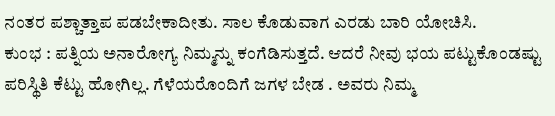ನಂತರ ಪಶ್ಚಾತ್ತಾಪ ಪಡಬೇಕಾದೀತು. ಸಾಲ ಕೊಡುವಾಗ ಎರಡು ಬಾರಿ ಯೋಚಿಸಿ.
ಕುಂಭ : ಪತ್ನಿಯ ಅನಾರೋಗ್ಯ ನಿಮ್ಮನ್ನು ಕಂಗೆಡಿಸುತ್ತದೆ. ಆದರೆ ನೀವು ಭಯ ಪಟ್ಟುಕೊಂಡಷ್ಟು ಪರಿಸ್ಥಿತಿ ಕೆಟ್ಟು ಹೋಗಿಲ್ಲ. ಗೆಳೆಯರೊಂದಿಗೆ ಜಗಳ ಬೇಡ . ಅವರು ನಿಮ್ಮ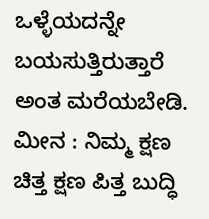ಒಳ್ಳೆಯದನ್ನೇ ಬಯಸುತ್ತಿರುತ್ತಾರೆ ಅಂತ ಮರೆಯಬೇಡಿ.
ಮೀನ : ನಿಮ್ಮ ಕ್ಷಣ ಚಿತ್ತ ಕ್ಷಣ ಪಿತ್ತ ಬುದ್ಧಿ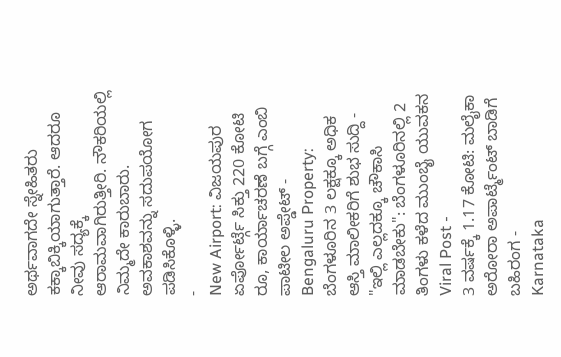ಅರ್ಥವಾಗದೇ ಸ್ನೇಹಿತರು ಕಕ್ಕಾಬಿಕ್ಕಿಯಾಗುತ್ತಾರೆ. ಆದರೂ ನೀವು ಸದ್ಯಕ್ಕೆ ಆರಾಮವಾಗಿರುತ್ತೀರಿ. ನೌಕರಿಯಲ್ಲಿ ನಿಮ್ಮದೇ ಕಾರುಬಾರು. ಅವಕಾಶವನ್ನು ಸದುಪಯೋಗ ಪಡಿಸಿಕೊಳ್ಳಿ.
-
New Airport: ವಿಜಯಪುರ ಏರ್ಪೋರ್ಟ್ಗೆ ಸಿಕ್ತು 220 ಕೋಟಿ ರೂ, ಕಾರ್ಯಾಚರಣೆ ಬಗ್ಗೆ ಎಂಬಿ ಪಾಟೀಲ ಅಪ್ಡೇಟ್ -
Bengaluru Property: ಬೆಂಗಳೂರಿನ 3 ಲಕ್ಷಕ್ಕೂ ಅಧಿಕ ಆಸ್ತಿ ಮಾಲೀಕರಿಗೆ ಶುಭ ಸುದ್ದಿ -
"ಇಲ್ಲಿ ಎಲ್ಲದಕ್ಕೂ ಚೌಕಾಸಿ ಮಾಡಬೇಕು": ಬೆಂಗಳೂರಿನಲ್ಲಿ 2 ತಿಂಗಳು ಕಳೆದ ಮುಂಬೈ ಯುವಕನ Viral Post -
3 ವರ್ಷಕ್ಕೆ 1.17 ಕೋಟಿ: ಮಲೈಕಾ ಅರೋರಾ ಅಪಾರ್ಟ್ಮೆಂಟ್ ಬಾಡಿಗೆ ಬಹಿರಂಗ -
Karnataka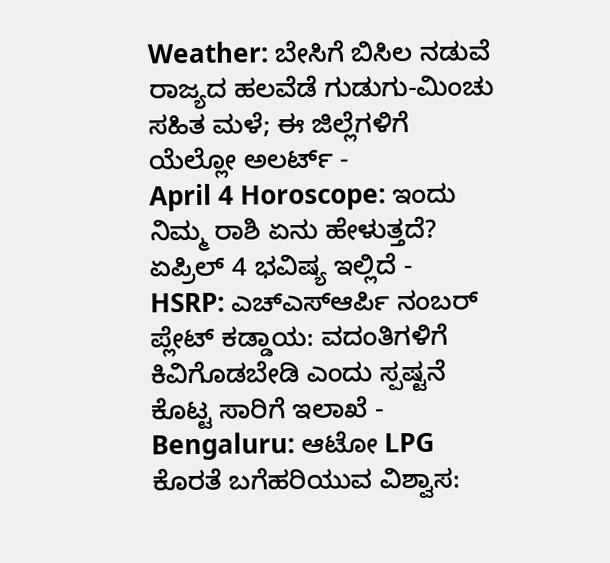Weather: ಬೇಸಿಗೆ ಬಿಸಿಲ ನಡುವೆ ರಾಜ್ಯದ ಹಲವೆಡೆ ಗುಡುಗು-ಮಿಂಚು ಸಹಿತ ಮಳೆ; ಈ ಜಿಲ್ಲೆಗಳಿಗೆ ಯೆಲ್ಲೋ ಅಲರ್ಟ್ -
April 4 Horoscope: ಇಂದು ನಿಮ್ಮ ರಾಶಿ ಏನು ಹೇಳುತ್ತದೆ? ಏಪ್ರಿಲ್ 4 ಭವಿಷ್ಯ ಇಲ್ಲಿದೆ -
HSRP: ಎಚ್ಎಸ್ಆರ್ಪಿ ನಂಬರ್ ಪ್ಲೇಟ್ ಕಡ್ಡಾಯ: ವದಂತಿಗಳಿಗೆ ಕಿವಿಗೊಡಬೇಡಿ ಎಂದು ಸ್ಪಷ್ಟನೆ ಕೊಟ್ಟ ಸಾರಿಗೆ ಇಲಾಖೆ -
Bengaluru: ಆಟೋ LPG ಕೊರತೆ ಬಗೆಹರಿಯುವ ವಿಶ್ವಾಸ: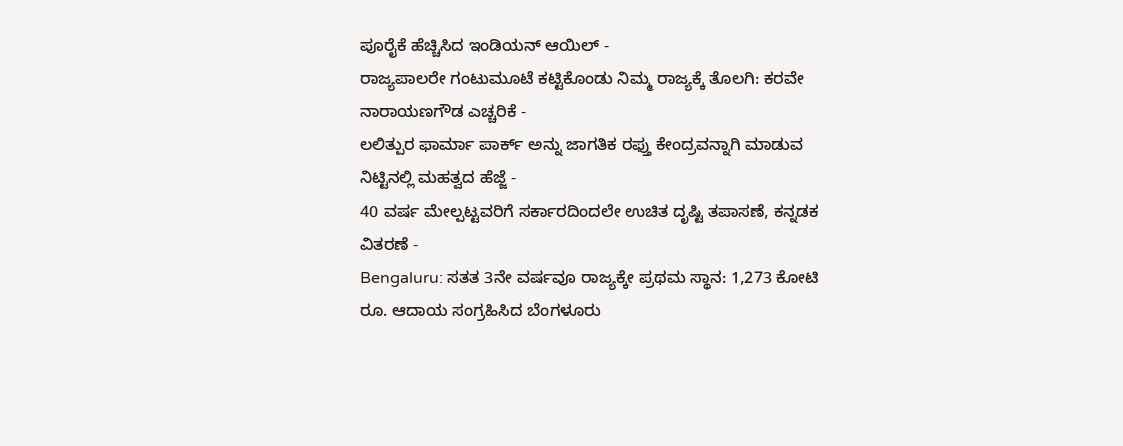ಪೂರೈಕೆ ಹೆಚ್ಚಿಸಿದ ಇಂಡಿಯನ್ ಆಯಿಲ್ -
ರಾಜ್ಯಪಾಲರೇ ಗಂಟುಮೂಟೆ ಕಟ್ಟಿಕೊಂಡು ನಿಮ್ಮ ರಾಜ್ಯಕ್ಕೆ ತೊಲಗಿ: ಕರವೇ ನಾರಾಯಣಗೌಡ ಎಚ್ಚರಿಕೆ -
ಲಲಿತ್ಪುರ ಫಾರ್ಮಾ ಪಾರ್ಕ್ ಅನ್ನು ಜಾಗತಿಕ ರಫ್ತು ಕೇಂದ್ರವನ್ನಾಗಿ ಮಾಡುವ ನಿಟ್ಟಿನಲ್ಲಿ ಮಹತ್ವದ ಹೆಜ್ಜೆ -
40 ವರ್ಷ ಮೇಲ್ಪಟ್ಟವರಿಗೆ ಸರ್ಕಾರದಿಂದಲೇ ಉಚಿತ ದೃಷ್ಟಿ ತಪಾಸಣೆ, ಕನ್ನಡಕ ವಿತರಣೆ -
Bengaluru: ಸತತ 3ನೇ ವರ್ಷವೂ ರಾಜ್ಯಕ್ಕೇ ಪ್ರಥಮ ಸ್ಥಾನ: 1,273 ಕೋಟಿ ರೂ. ಆದಾಯ ಸಂಗ್ರಹಿಸಿದ ಬೆಂಗಳೂರು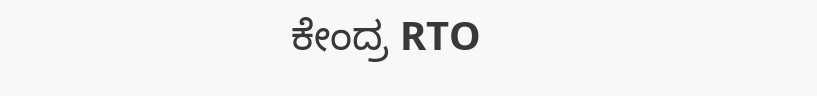ಕೇಂದ್ರ RTO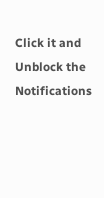Click it and Unblock the Notifications